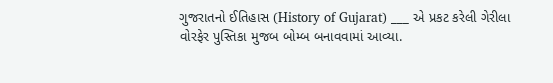ગુજરાતનો ઈતિહાસ (History of Gujarat) ___ એ પ્રકટ કરેલી ગેરીલા વોરફેર પુસ્તિકા મુજબ બોમ્બ બનાવવામાં આવ્યા.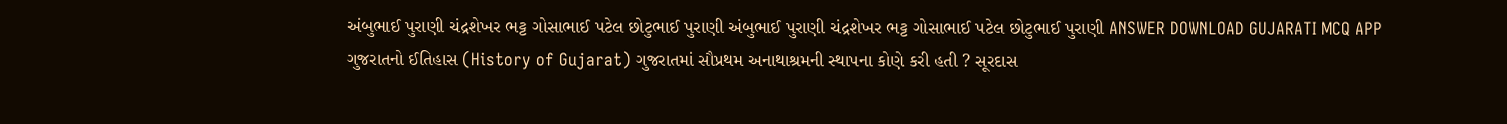અંબુભાઈ પુરાણી ચંદ્રશેખર ભટ્ટ ગોસાભાઈ પટેલ છોટુભાઈ પુરાણી અંબુભાઈ પુરાણી ચંદ્રશેખર ભટ્ટ ગોસાભાઈ પટેલ છોટુભાઈ પુરાણી ANSWER DOWNLOAD GUJARATI MCQ APP
ગુજરાતનો ઈતિહાસ (History of Gujarat) ગુજરાતમાં સૌપ્રથમ અનાથાશ્રમની સ્થાપના કોણે કરી હતી ? સૂરદાસ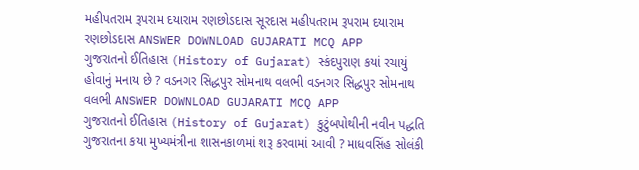મહીપતરામ રૂપરામ દયારામ રણછોડદાસ સૂરદાસ મહીપતરામ રૂપરામ દયારામ રણછોડદાસ ANSWER DOWNLOAD GUJARATI MCQ APP
ગુજરાતનો ઈતિહાસ (History of Gujarat) સ્કંદપુરાણ કયાં રચાયું હોવાનું મનાય છે ? વડનગર સિદ્ધપુર સોમનાથ વલભી વડનગર સિદ્ધપુર સોમનાથ વલભી ANSWER DOWNLOAD GUJARATI MCQ APP
ગુજરાતનો ઈતિહાસ (History of Gujarat) કુટુંબપોથીની નવીન પદ્ધતિ ગુજરાતના કયા મુખ્યમંત્રીના શાસનકાળમાં શરૂ કરવામાં આવી ? માધવસિંહ સોલંકી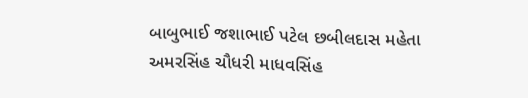બાબુભાઈ જશાભાઈ પટેલ છબીલદાસ મહેતા અમરસિંહ ચૌધરી માધવસિંહ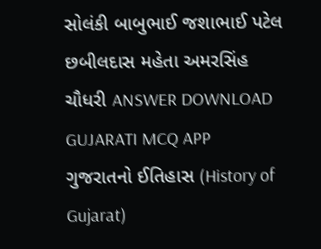સોલંકી બાબુભાઈ જશાભાઈ પટેલ છબીલદાસ મહેતા અમરસિંહ ચૌધરી ANSWER DOWNLOAD GUJARATI MCQ APP
ગુજરાતનો ઈતિહાસ (History of Gujarat)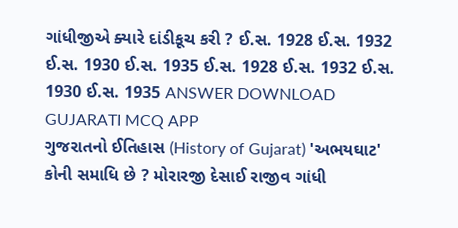ગાંધીજીએ ક્યારે દાંડીકૂચ કરી ? ઈ.સ. 1928 ઈ.સ. 1932 ઈ.સ. 1930 ઈ.સ. 1935 ઈ.સ. 1928 ઈ.સ. 1932 ઈ.સ. 1930 ઈ.સ. 1935 ANSWER DOWNLOAD GUJARATI MCQ APP
ગુજરાતનો ઈતિહાસ (History of Gujarat) 'અભયઘાટ' કોની સમાધિ છે ? મોરારજી દેસાઈ રાજીવ ગાંધી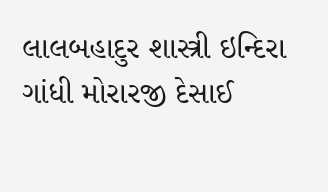લાલબહાદુર શાસ્ત્રી ઇન્દિરા ગાંધી મોરારજી દેસાઈ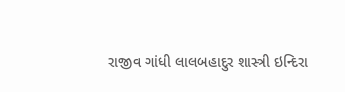રાજીવ ગાંધી લાલબહાદુર શાસ્ત્રી ઇન્દિરા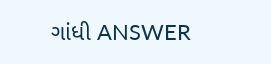ગાંધી ANSWER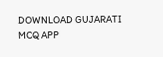DOWNLOAD GUJARATI MCQ APP